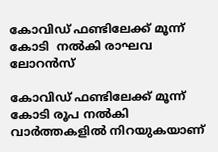കോവിഡ് ഫണ്ടിലേക്ക് മൂന്ന് കോടി  നൽകി രാഘവ ലോറൻസ്

കോവിഡ് ഫണ്ടിലേക്ക് മൂന്ന് കോടി രൂപ നൽകി വാർത്തകളിൽ നിറയുകയാണ്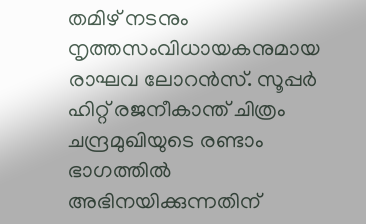തമിഴ് നടനും നൃത്തസംവിധായകനുമായ രാഘവ ലോറൻസ്. സൂപ്പർ ഹിറ്റ് രജനീകാന്ത് ചിത്രം ചന്ദ്രമുഖിയുടെ രണ്ടാം ഭാഗത്തിൽ അഭിനയിക്കുന്നതിന്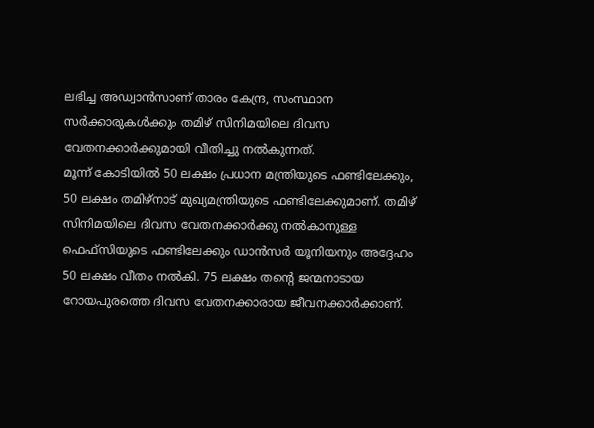ലഭിച്ച അഡ്വാൻസാണ് താരം കേന്ദ്ര, സംസ്ഥാന സർക്കാരുകൾക്കും തമിഴ് സിനിമയിലെ ദിവസ വേതനക്കാർക്കുമായി വീതിച്ചു നൽകുന്നത്.
മൂന്ന് കോടിയിൽ 50 ലക്ഷം പ്രധാന മന്ത്രിയുടെ ഫണ്ടിലേക്കും, 50 ലക്ഷം തമിഴ്നാട് മുഖ്യമന്ത്രിയുടെ ഫണ്ടിലേക്കുമാണ്. തമിഴ് സിനിമയിലെ ദിവസ വേതനക്കാർക്കു നൽകാനുള്ള ഫെഫ്സിയുടെ ഫണ്ടിലേക്കും ഡാൻസർ യൂനിയനും അദ്ദേഹം 50 ലക്ഷം വീതം നൽകി. 75 ലക്ഷം തന്റെ ജന്മനാടായ റോയപുരത്തെ ദിവസ വേതനക്കാരായ ജീവനക്കാർക്കാണ്.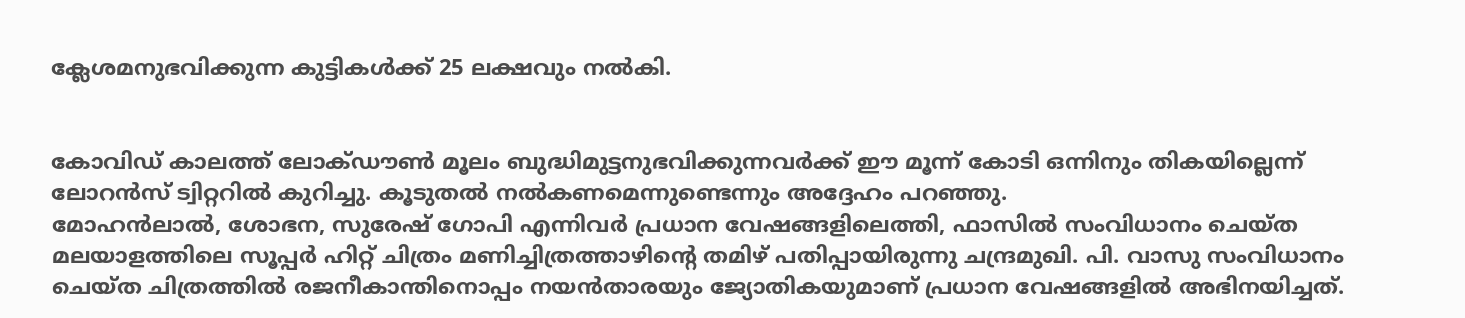ക്ലേശമനുഭവിക്കുന്ന കുട്ടികൾക്ക് 25 ലക്ഷവും നൽകി.


കോവിഡ് കാലത്ത് ലോക്ഡൗൺ മൂലം ബുദ്ധിമുട്ടനുഭവിക്കുന്നവർക്ക് ഈ മൂന്ന് കോടി ഒന്നിനും തികയില്ലെന്ന് ലോറൻസ് ട്വിറ്ററിൽ കുറിച്ചു. കൂടുതൽ നൽകണമെന്നുണ്ടെന്നും അദ്ദേഹം പറഞ്ഞു.
മോഹൻലാൽ, ശോഭന, സുരേഷ് ഗോപി എന്നിവർ പ്രധാന വേഷങ്ങളിലെത്തി, ഫാസിൽ സംവിധാനം ചെയ്ത മലയാളത്തിലെ സൂപ്പർ ഹിറ്റ് ചിത്രം മണിച്ചിത്രത്താഴിന്റെ തമിഴ് പതിപ്പായിരുന്നു ചന്ദ്രമുഖി. പി. വാസു സംവിധാനം ചെയ്ത ചിത്രത്തിൽ രജനീകാന്തിനൊപ്പം നയൻതാരയും ജ്യോതികയുമാണ് പ്രധാന വേഷങ്ങളിൽ അഭിനയിച്ചത്.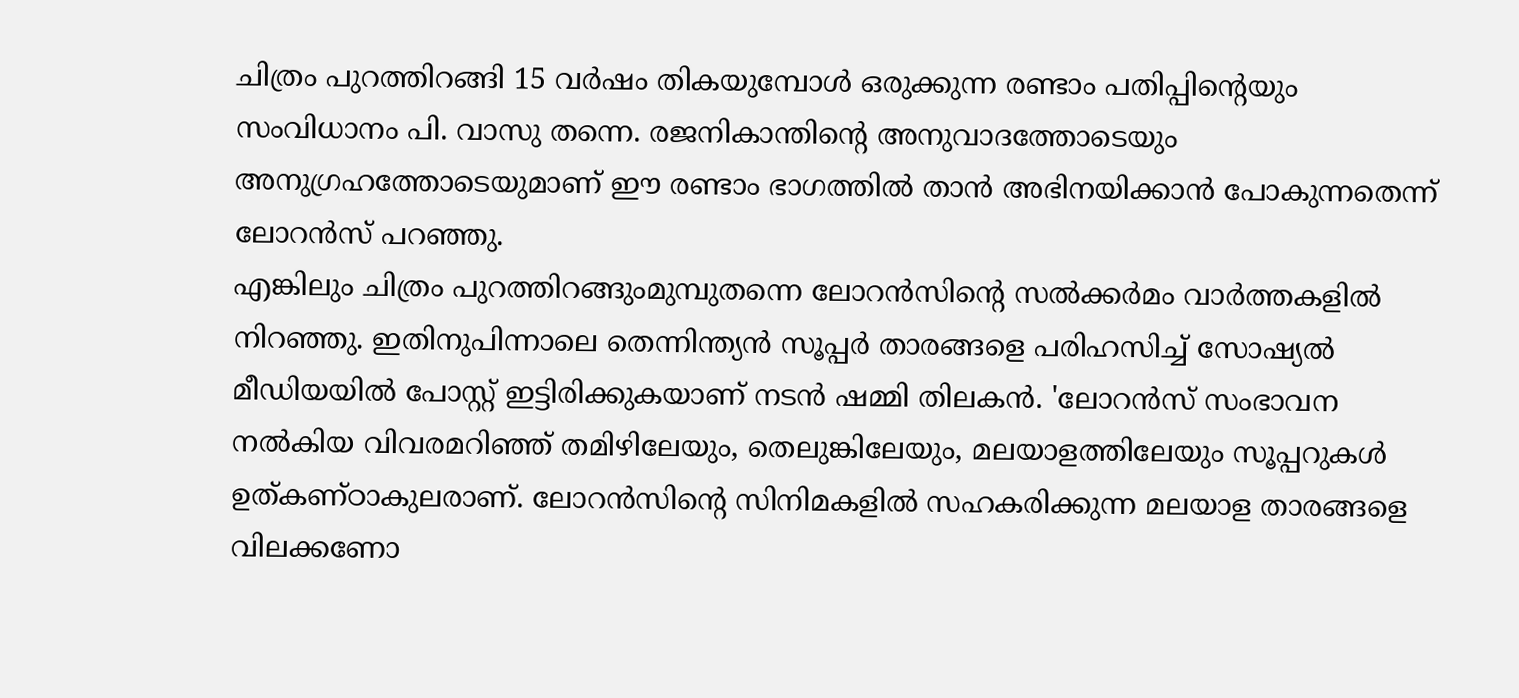ചിത്രം പുറത്തിറങ്ങി 15 വർഷം തികയുമ്പോൾ ഒരുക്കുന്ന രണ്ടാം പതിപ്പിന്റെയും സംവിധാനം പി. വാസു തന്നെ. രജനികാന്തിന്റെ അനുവാദത്തോടെയും അനുഗ്രഹത്തോടെയുമാണ് ഈ രണ്ടാം ഭാഗത്തിൽ താൻ അഭിനയിക്കാൻ പോകുന്നതെന്ന് ലോറൻസ് പറഞ്ഞു.
എങ്കിലും ചിത്രം പുറത്തിറങ്ങുംമുമ്പുതന്നെ ലോറൻസിന്റെ സൽക്കർമം വാർത്തകളിൽ നിറഞ്ഞു. ഇതിനുപിന്നാലെ തെന്നിന്ത്യൻ സൂപ്പർ താരങ്ങളെ പരിഹസിച്ച് സോഷ്യൽ മീഡിയയിൽ പോസ്റ്റ് ഇട്ടിരിക്കുകയാണ് നടൻ ഷമ്മി തിലകൻ. 'ലോറൻസ് സംഭാവന നൽകിയ വിവരമറിഞ്ഞ് തമിഴിലേയും, തെലുങ്കിലേയും, മലയാളത്തിലേയും സൂപ്പറുകൾ ഉത്കണ്ഠാകുലരാണ്. ലോറൻസിന്റെ സിനിമകളിൽ സഹകരിക്കുന്ന മലയാള താരങ്ങളെ വിലക്കണോ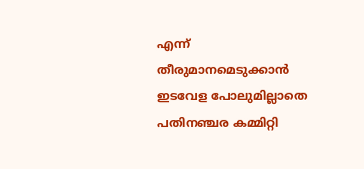എന്ന് തീരുമാനമെടുക്കാൻ ഇടവേള പോലുമില്ലാതെ പതിനഞ്ചര കമ്മിറ്റി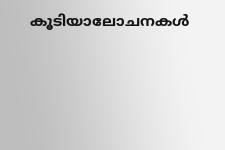കൂടിയാലോചനകൾ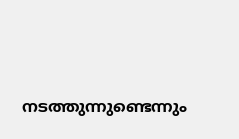നടത്തുന്നുണ്ടെന്നും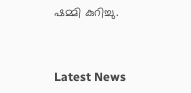ഷമ്മി കുറിച്ചു.



Latest News